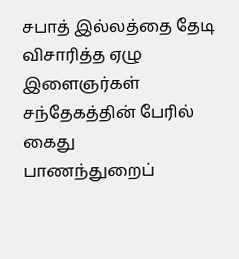சபாத் இல்லத்தை தேடி விசாரித்த ஏழு இளைஞர்கள் சந்தேகத்தின் பேரில் கைது
பாணந்துறைப்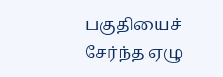பகுதியைச் சேர்ந்த ஏழு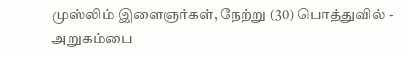முஸ்லிம் இளைஞர்கள், நேற்று (30) பொத்துவில் - அறுகம்பை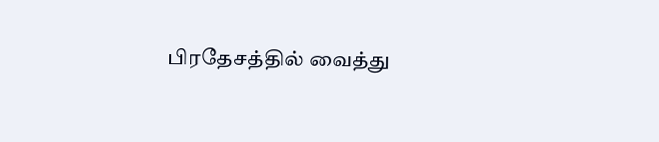பிரதேசத்தில் வைத்து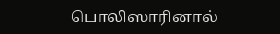பொலிஸாரினால்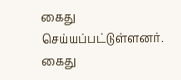கைது செய்யப்பட்டுள்ளனர். கைது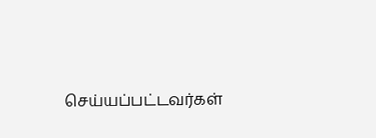செய்யப்பட்டவர்கள்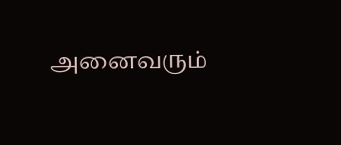அனைவரும்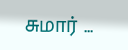சுமார் ...